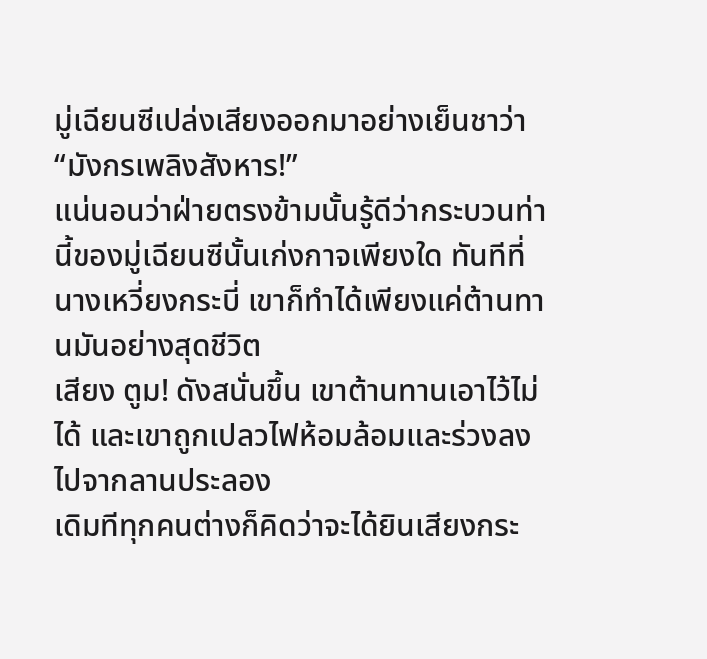มู่เฉียนซีเปล่งเสียงออกมาอย่างเย็นชาว่า “มังกรเพลิงสังหาร!”
แน่นอนว่าฝ่ายตรงข้ามนั้นรู้ดีว่ากระบวนท่านี้ของมู่เฉียนซีนั้นเก่งกาจเพียงใด ทันทีที่นางเหวี่ยงกระบี่ เขาก็ทำได้เพียงแค่ต้านทานมันอย่างสุดชีวิต
เสียง ตูม! ดังสนั่นขึ้น เขาต้านทานเอาไว้ไม่ได้ และเขาถูกเปลวไฟห้อมล้อมและร่วงลงไปจากลานประลอง
เดิมทีทุกคนต่างก็คิดว่าจะได้ยินเสียงกระ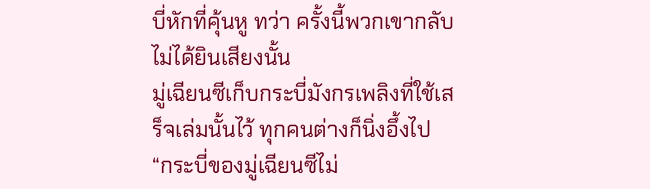บี่หักที่คุ้นหู ทว่า ครั้งนี้พวกเขากลับไม่ได้ยินเสียงนั้น
มู่เฉียนซีเก็บกระบี่มังกรเพลิงที่ใช้เสร็จเล่มนั้นไว้ ทุกคนต่างก็นิ่งอึ้งไป
“กระบี่ของมู่เฉียนซีไม่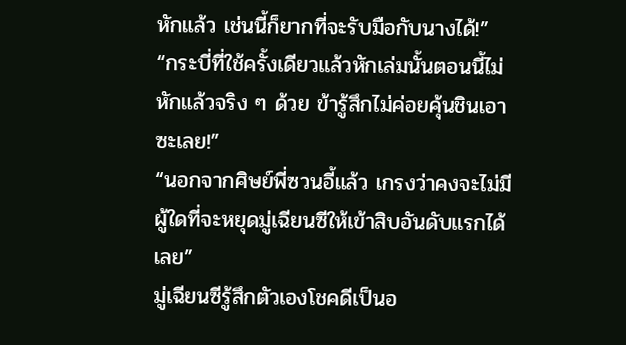หักแล้ว เช่นนี้ก็ยากที่จะรับมือกับนางได้!”
“กระบี่ที่ใช้ครั้งเดียวแล้วหักเล่มนั้นตอนนี้ไม่หักแล้วจริง ๆ ด้วย ข้ารู้สึกไม่ค่อยคุ้นชินเอาซะเลย!”
“นอกจากศิษย์พี่ซวนอี้แล้ว เกรงว่าคงจะไม่มีผู้ใดที่จะหยุดมู่เฉียนซีให้เข้าสิบอันดับแรกได้เลย”
มู่เฉียนซีรู้สึกตัวเองโชคดีเป็นอ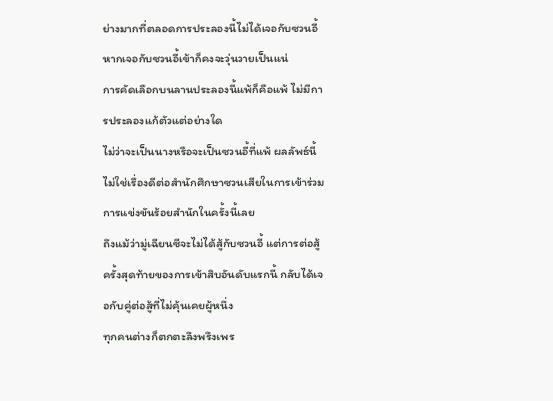ย่างมากที่ตลอดการประลองนี้ไม่ได้เจอกับซวนอี้ หากเจอกับซวนอี้เข้าก็คงจะวุ่นวายเป็นแน่
การคัดเลือกบนลานประลองนี้แพ้ก็คือแพ้ ไม่มีการประลองแก้ตัวแต่อย่างใด
ไม่ว่าจะเป็นนางหรือจะเป็นซวนอี้ที่แพ้ ผลลัพธ์นี้ไม่ใช่เรื่องดีต่อสำนักศึกษาซวนเสียในการเข้าร่วมการแข่งขันร้อยสำนักในครั้งนี้เลย
ถึงแม้ว่ามู่เฉียนซีจะไม่ได้สู้กับซวนอี้ แต่การต่อสู้ครั้งสุดท้ายของการเข้าสิบอันดับแรกนี้ กลับได้เจอกับคู่ต่อสู้ที่ไม่คุ้นเคยผู้หนึ่ง
ทุกคนต่างก็ตกตะลึงพรึงเพร